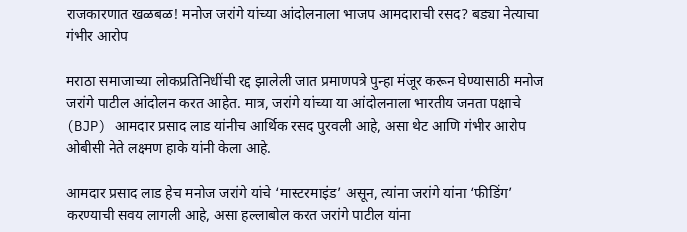राजकारणात खळबळ! मनोज जरांगे यांच्या आंदोलनाला भाजप आमदाराची रसद? बड्या नेत्याचा गंभीर आरोप

मराठा समाजाच्या लोकप्रतिनिधींची रद्द झालेली जात प्रमाणपत्रे पुन्हा मंजूर करून घेण्यासाठी मनोज जरांगे पाटील आंदोलन करत आहेत. मात्र, जरांगे यांच्या या आंदोलनाला भारतीय जनता पक्षाचे (BJP) आमदार प्रसाद लाड यांनीच आर्थिक रसद पुरवली आहे, असा थेट आणि गंभीर आरोप ओबीसी नेते लक्ष्मण हाके यांनी केला आहे.

आमदार प्रसाद लाड हेच मनोज जरांगे यांचे ‘मास्टरमाइंड’ असून, त्यांना जरांगे यांना ‘फीडिंग’ करण्याची सवय लागली आहे, असा हल्लाबोल करत जरांगे पाटील यांना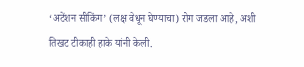‘अटेंशन सीकिंग’ (लक्ष वेधून घेण्याचा) रोग जडला आहे, अशी तिखट टीकाही हाके यांनी केली.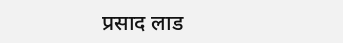प्रसाद लाड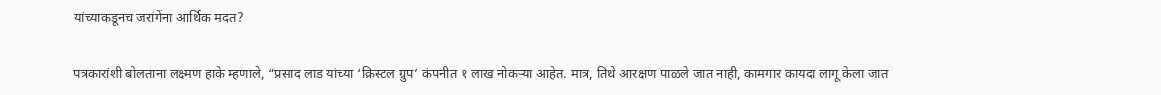यांच्याकडूनच जरांगेंना आर्थिक मदत?

पत्रकारांशी बोलताना लक्ष्मण हाके म्हणाले, “प्रसाद लाड यांच्या ‘क्रिस्टल ग्रुप’ कंपनीत १ लाख नोकऱ्या आहेत. मात्र, तिथे आरक्षण पाळले जात नाही, कामगार कायदा लागू केला जात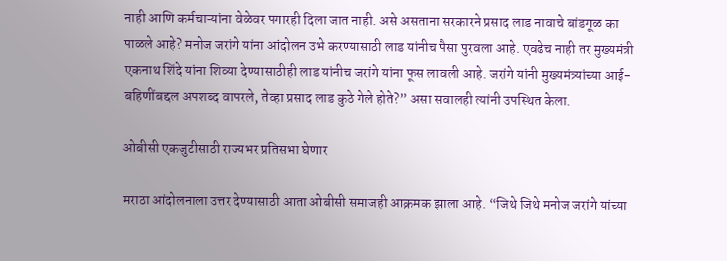नाही आणि कर्मचाऱ्यांना वेळेवर पगारही दिला जात नाही. असे असताना सरकारने प्रसाद लाड नावाचे बांडगूळ का पाळले आहे? मनोज जरांगे यांना आंदोलन उभे करण्यासाठी लाड यांनीच पैसा पुरवला आहे. एवढेच नाही तर मुख्यमंत्री एकनाथ शिंदे यांना शिव्या देण्यासाठीही लाड यांनीच जरांगे यांना फूस लावली आहे. जरांगे यांनी मुख्यमंत्र्यांच्या आई-बहिणींबद्दल अपशब्द वापरले, तेव्हा प्रसाद लाड कुठे गेले होते?” असा सवालही त्यांनी उपस्थित केला.

ओबीसी एकजुटीसाठी राज्यभर प्रतिसभा घेणार

मराठा आंदोलनाला उत्तर देण्यासाठी आता ओबीसी समाजही आक्रमक झाला आहे. “जिथे जिथे मनोज जरांगे यांच्या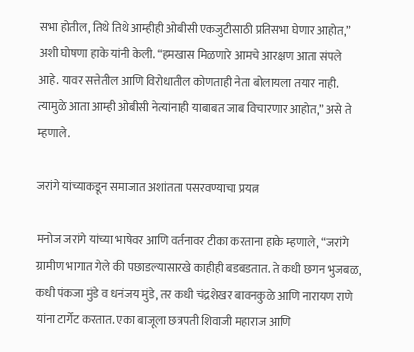सभा होतील, तिथे तिथे आम्हीही ओबीसी एकजुटीसाठी प्रतिसभा घेणार आहोत,” अशी घोषणा हाके यांनी केली. “हमखास मिळणारे आमचे आरक्षण आता संपले आहे. यावर सत्तेतील आणि विरोधातील कोणताही नेता बोलायला तयार नाही. त्यामुळे आता आम्ही ओबीसी नेत्यांनाही याबाबत जाब विचारणार आहोत,” असे ते म्हणाले.

जरांगे यांच्याकडून समाजात अशांतता पसरवण्याचा प्रयत्न

मनोज जरांगे यांच्या भाषेवर आणि वर्तनावर टीका करताना हाके म्हणाले, “जरांगे ग्रामीण भागात गेले की पछाडल्यासारखे काहीही बडबडतात. ते कधी छगन भुजबळ, कधी पंकजा मुंडे व धनंजय मुंडे, तर कधी चंद्रशेखर बावनकुळे आणि नारायण राणे यांना टार्गेट करतात. एका बाजूला छत्रपती शिवाजी महाराज आणि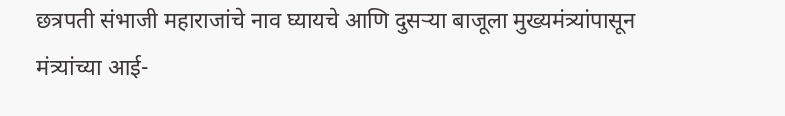छत्रपती संभाजी महाराजांचे नाव घ्यायचे आणि दुसऱ्या बाजूला मुख्यमंत्र्यांपासून मंत्र्यांच्या आई-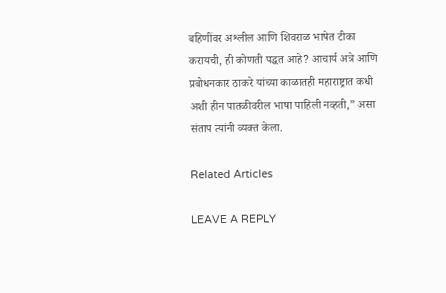बहिणींवर अश्लील आणि शिवराळ भाषेत टीका करायची, ही कोणती पद्धत आहे? आचार्य अत्रे आणि प्रबोधनकार ठाकरे यांच्या काळातही महाराष्ट्रात कधी अशी हीन पातळीवरील भाषा पाहिली नव्हती,” असा संताप त्यांनी व्यक्त केला.

Related Articles

LEAVE A REPLY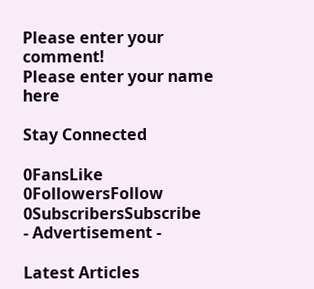Please enter your comment!
Please enter your name here

Stay Connected

0FansLike
0FollowersFollow
0SubscribersSubscribe
- Advertisement -

Latest Articles